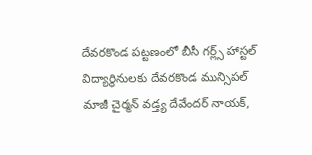దేవరకొండ పట్టణంలో బీసీ గర్ల్స్ హాస్టల్ విద్యార్థినులకు దేవరకొండ మున్సిపల్ మాజీ చైర్మన్ వడ్త్య దేవేందర్ నాయక్,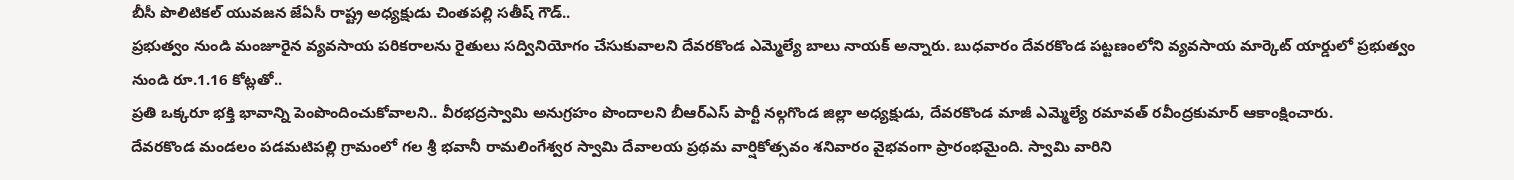బీసీ పొలిటికల్ యువజన జేఏసీ రాష్ట్ర అధ్యక్షుడు చింతపల్లి సతీష్ గౌడ్..
ప్రభుత్వం నుండి మంజూరైన వ్యవసాయ పరికరాలను రైతులు సద్వినియోగం చేసుకువాలని దేవరకొండ ఎమ్మెల్యే బాలు నాయక్ అన్నారు. బుధవారం దేవరకొండ పట్టణంలోని వ్యవసాయ మార్కెట్ యార్డులో ప్రభుత్వం నుండి రూ.1.16 కోట్లతో..
ప్రతి ఒక్కరూ భక్తి భావాన్ని పెంపొందించుకోవాలని.. వీరభద్రస్వామి అనుగ్రహం పొందాలని బీఆర్ఎస్ పార్టీ నల్గగొండ జిల్లా అధ్యక్షుడు, దేవరకొండ మాజీ ఎమ్మెల్యే రమావత్ రవీంద్రకుమార్ ఆకాంక్షించారు.
దేవరకొండ మండలం పడమటిపల్లి గ్రామంలో గల శ్రీ భవానీ రామలింగేశ్వర స్వామి దేవాలయ ప్రథమ వార్షికోత్సవం శనివారం వైభవంగా ప్రారంభమైంది. స్వామి వారిని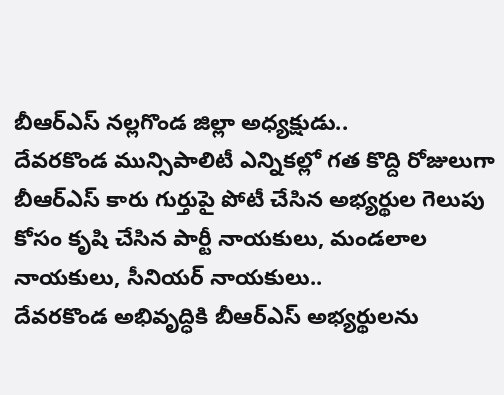బీఆర్ఎస్ నల్లగొండ జిల్లా అధ్యక్షుడు..
దేవరకొండ మున్సిపాలిటీ ఎన్నికల్లో గత కొద్ది రోజులుగా బీఆర్ఎస్ కారు గుర్తుపై పోటీ చేసిన అభ్యర్థుల గెలుపు కోసం కృషి చేసిన పార్టీ నాయకులు, మండలాల నాయకులు, సీనియర్ నాయకులు..
దేవరకొండ అభివృద్ధికి బీఆర్ఎస్ అభ్యర్థులను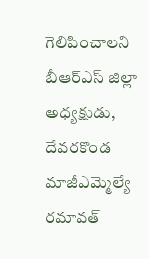గెలిపించాలని బీఆర్ఎస్ జిల్లా అధ్యక్షుడు, దేవరకొండ మాజీఎమ్మెల్యే రమావత్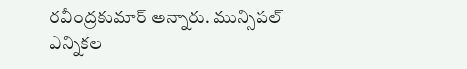రవీంద్రకుమార్ అన్నారు. మున్సిపల్ ఎన్నికల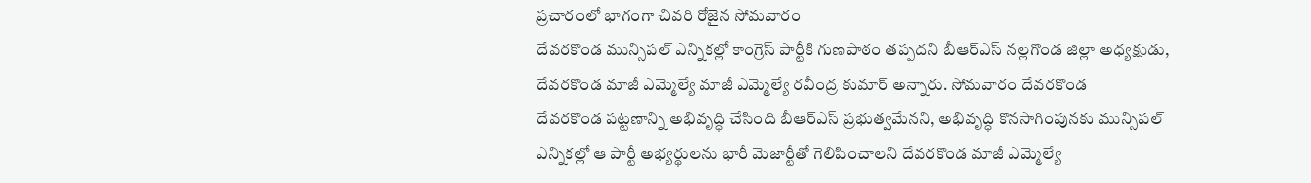ప్రచారంలో భాగంగా చివరి రోజైన సోమవారం
దేవరకొండ మున్సిపల్ ఎన్నికల్లో కాంగ్రెస్ పార్టీకి గుణపాఠం తప్పదని బీఆర్ఎస్ నల్లగొండ జిల్లా అధ్యక్షుడు, దేవరకొండ మాజీ ఎమ్మెల్యే మాజీ ఎమ్మెల్యే రవీంద్ర కుమార్ అన్నారు. సోమవారం దేవరకొండ
దేవరకొండ పట్టణాన్ని అభివృద్ధి చేసింది బీఆర్ఎస్ ప్రభుత్వమేనని, అభివృద్ధి కొనసాగింపునకు మున్సిపల్ ఎన్నికల్లో ఆ పార్టీ అభ్యర్థులను భారీ మెజార్టీతో గెలిపించాలని దేవరకొండ మాజీ ఎమ్మెల్యే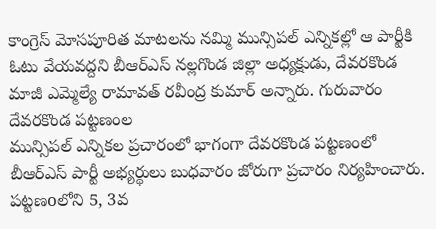కాంగ్రెస్ మోసపూరిత మాటలను నమ్మి మున్సిపల్ ఎన్నికల్లో ఆ పార్టీకి ఓటు వేయవద్దని బీఆర్ఎస్ నల్లగొండ జిల్లా అధ్యక్షుడు, దేవరకొండ మాజీ ఎమ్మెల్యే రామావత్ రవీంద్ర కుమార్ అన్నారు. గురువారం దేవరకొండ పట్టణంల
మున్సిపల్ ఎన్నికల ప్రచారంలో భాగంగా దేవరకొండ పట్టణంలో బీఆర్ఎస్ పార్టీ అభ్యర్థులు బుధవారం జోరుగా ప్రచారం నిర్యహించారు. పట్టణoలోని 5, 3వ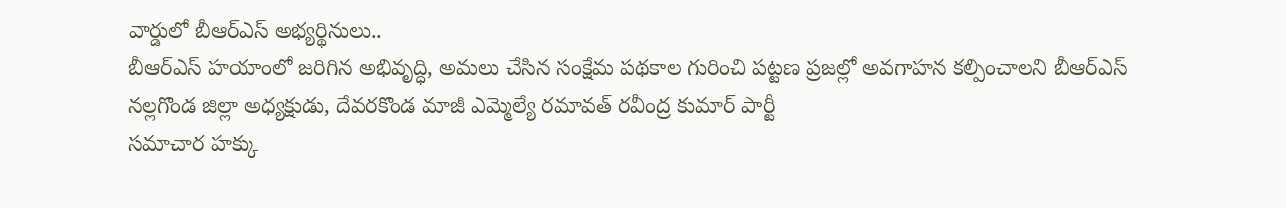వార్డులో బీఆర్ఎస్ అభ్యర్థినులు..
బీఆర్ఎస్ హయాంలో జరిగిన అభివృద్ధి, అమలు చేసిన సంక్షేమ పథకాల గురించి పట్టణ ప్రజల్లో అవగాహన కల్పించాలని బీఆర్ఎస్ నల్లగొండ జిల్లా అధ్యక్షుడు, దేవరకొండ మాజీ ఎమ్మెల్యే రమావత్ రవీంద్ర కుమార్ పార్టీ
సమాచార హక్కు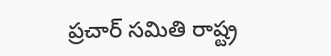ప్రచార్ సమితి రాష్ట్ర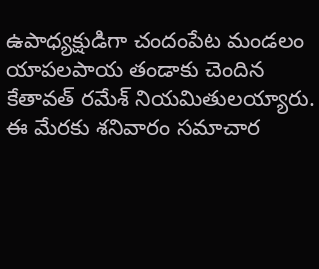ఉపాధ్యక్షుడిగా చందంపేట మండలం యాపలపాయ తండాకు చెందిన కేతావత్ రమేశ్ నియమితులయ్యారు. ఈ మేరకు శనివారం సమాచార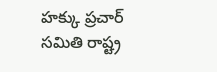హక్కు ప్రచార్ సమితి రాష్ట్ర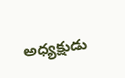అధ్యక్షుడు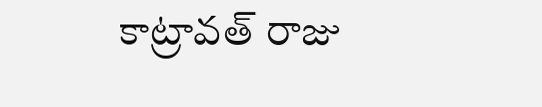కాట్రావత్ రాజు